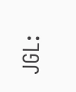JGL: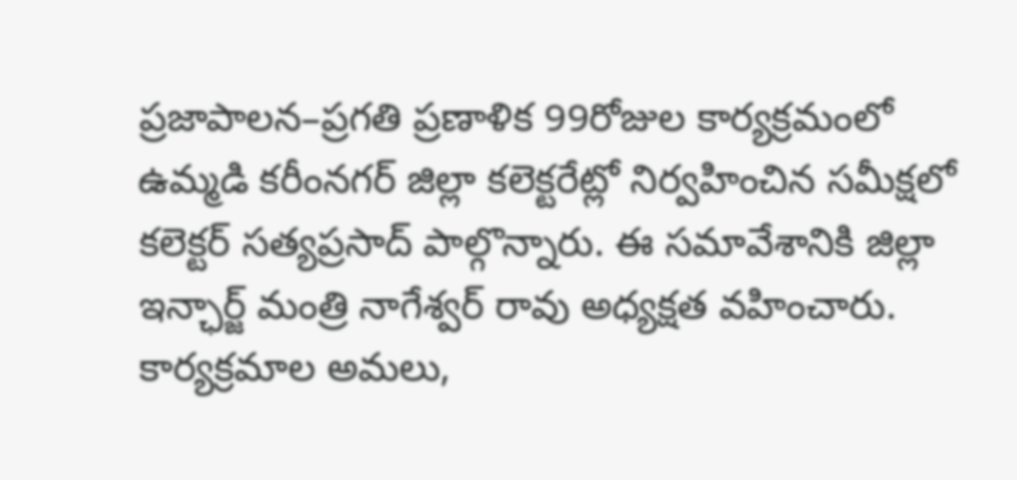ప్రజాపాలన–ప్రగతి ప్రణాళిక 99రోజుల కార్యక్రమంలో ఉమ్మడి కరీంనగర్ జిల్లా కలెక్టరేట్లో నిర్వహించిన సమీక్షలో కలెక్టర్ సత్యప్రసాద్ పాల్గొన్నారు. ఈ సమావేశానికి జిల్లా ఇన్ఛార్జ్ మంత్రి నాగేశ్వర్ రావు అధ్యక్షత వహించారు. కార్యక్రమాల అమలు,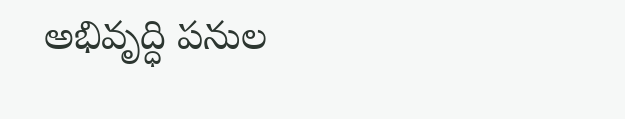అభివృద్ధి పనుల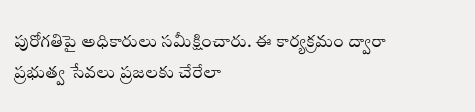పురోగతిపై అధికారులు సమీక్షించారు. ఈ కార్యక్రమం ద్వారా ప్రభుత్వ సేవలు ప్రజలకు చేరేలా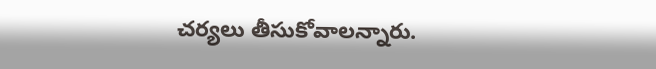చర్యలు తీసుకోవాలన్నారు.